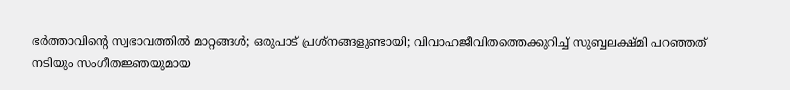ഭർത്താവിന്റെ സ്വഭാവത്തിൽ മാറ്റങ്ങൾ; ഒരുപാട് പ്രശ്നങ്ങളുണ്ടായി; വിവാഹജീവിതത്തെക്കുറിച്ച് സുബ്ബലക്ഷ്മി പറഞ്ഞത്
നടിയും സംഗീതജ്ഞയുമായ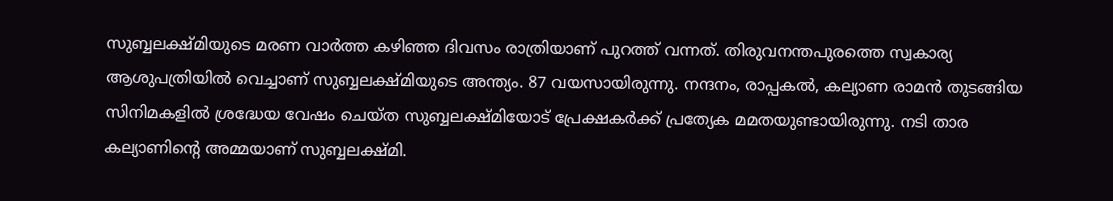സുബ്ബലക്ഷ്മിയുടെ മരണ വാർത്ത കഴിഞ്ഞ ദിവസം രാത്രിയാണ് പുറത്ത് വന്നത്. തിരുവനന്തപുരത്തെ സ്വകാര്യ ആശുപത്രിയിൽ വെച്ചാണ് സുബ്ബലക്ഷ്മിയുടെ അന്ത്യം. 87 വയസായിരുന്നു. നന്ദനം, രാപ്പകൽ, കല്യാണ രാമൻ തുടങ്ങിയ സിനിമകളിൽ ശ്രദ്ധേയ വേഷം ചെയ്ത സുബ്ബലക്ഷ്മിയോട് പ്രേക്ഷകർക്ക് പ്രത്യേക മമതയുണ്ടായിരുന്നു. നടി താര കല്യാണിന്റെ അമ്മയാണ് സുബ്ബലക്ഷ്മി.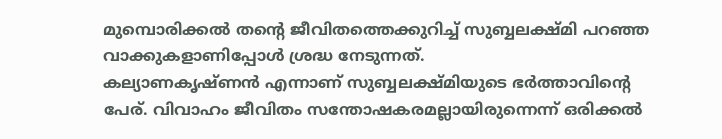മുമ്പൊരിക്കൽ തന്റെ ജീവിതത്തെക്കുറിച്ച് സുബ്ബലക്ഷ്മി പറഞ്ഞ വാക്കുകളാണിപ്പോൾ ശ്രദ്ധ നേടുന്നത്.
കല്യാണകൃഷ്ണൻ എന്നാണ് സുബ്ബലക്ഷ്മിയുടെ ഭർത്താവിന്റെ പേര്. വിവാഹം ജീവിതം സന്തോഷകരമല്ലായിരുന്നെന്ന് ഒരിക്കൽ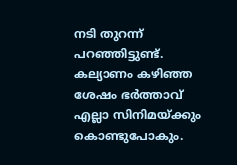നടി തുറന്ന് പറഞ്ഞിട്ടുണ്ട്. കല്യാണം കഴിഞ്ഞ ശേഷം ഭർത്താവ് എല്ലാ സിനിമയ്ക്കും കൊണ്ടുപോകും.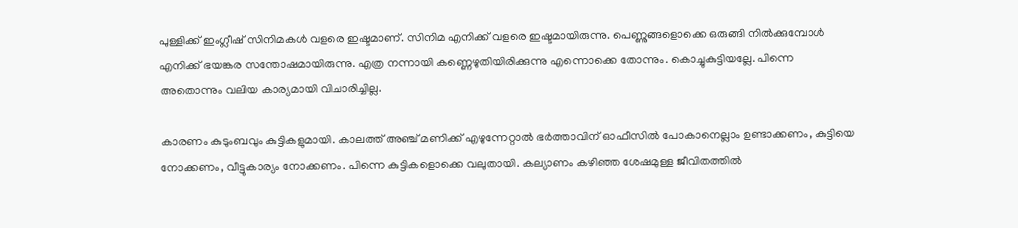പുള്ളിക്ക് ഇംഗ്ലീഷ് സിനിമകൾ വളരെ ഇഷ്ടമാണ്. സിനിമ എനിക്ക് വളരെ ഇഷ്ടമായിരുന്നു. പെണ്ണുങ്ങളൊക്കെ ഒരുങ്ങി നിൽക്കുമ്പോൾ എനിക്ക് ഭയങ്കര സന്തോഷമായിരുന്നു. എത്ര നന്നായി കണ്ണെഴുതിയിരിക്കുന്നു എന്നൊക്കെ തോന്നും. കൊച്ചുകുട്ടിയല്ലേ. പിന്നെ അതൊന്നും വലിയ കാര്യമായി വിചാരിച്ചില്ല.

കാരണം കുടുംബവും കുട്ടികളുമായി. കാലത്ത് അഞ്ച് മണിക്ക് എഴുന്നേറ്റാൽ ഭർത്താവിന് ഓഫീസിൽ പോകാനെല്ലാം ഉണ്ടാക്കണം, കുട്ടിയെ നോക്കണം, വീട്ടുകാര്യം നോക്കണം. പിന്നെ കുട്ടികളൊക്കെ വലുതായി. കല്യാണം കഴിഞ്ഞ ശേഷമുള്ള ജീവിതത്തിൽ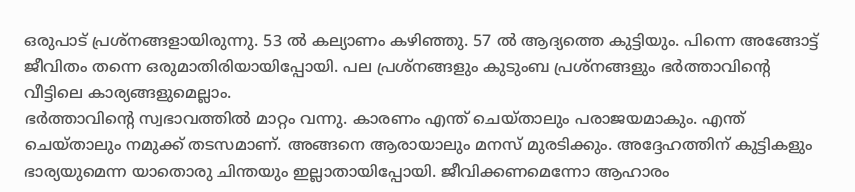ഒരുപാട് പ്രശ്നങ്ങളായിരുന്നു. 53 ൽ കല്യാണം കഴിഞ്ഞു. 57 ൽ ആദ്യത്തെ കുട്ടിയും. പിന്നെ അങ്ങോട്ട് ജീവിതം തന്നെ ഒരുമാതിരിയായിപ്പോയി. പല പ്രശ്നങ്ങളും കുടുംബ പ്രശ്നങ്ങളും ഭർത്താവിന്റെ വീട്ടിലെ കാര്യങ്ങളുമെല്ലാം.
ഭർത്താവിന്റെ സ്വഭാവത്തിൽ മാറ്റം വന്നു. കാരണം എന്ത് ചെയ്താലും പരാജയമാകും. എന്ത് ചെയ്താലും നമുക്ക് തടസമാണ്. അങ്ങനെ ആരായാലും മനസ് മുരടിക്കും. അദ്ദേഹത്തിന് കുട്ടികളും ഭാര്യയുമെന്ന യാതൊരു ചിന്തയും ഇല്ലാതായിപ്പോയി. ജീവിക്കണമെന്നോ ആഹാരം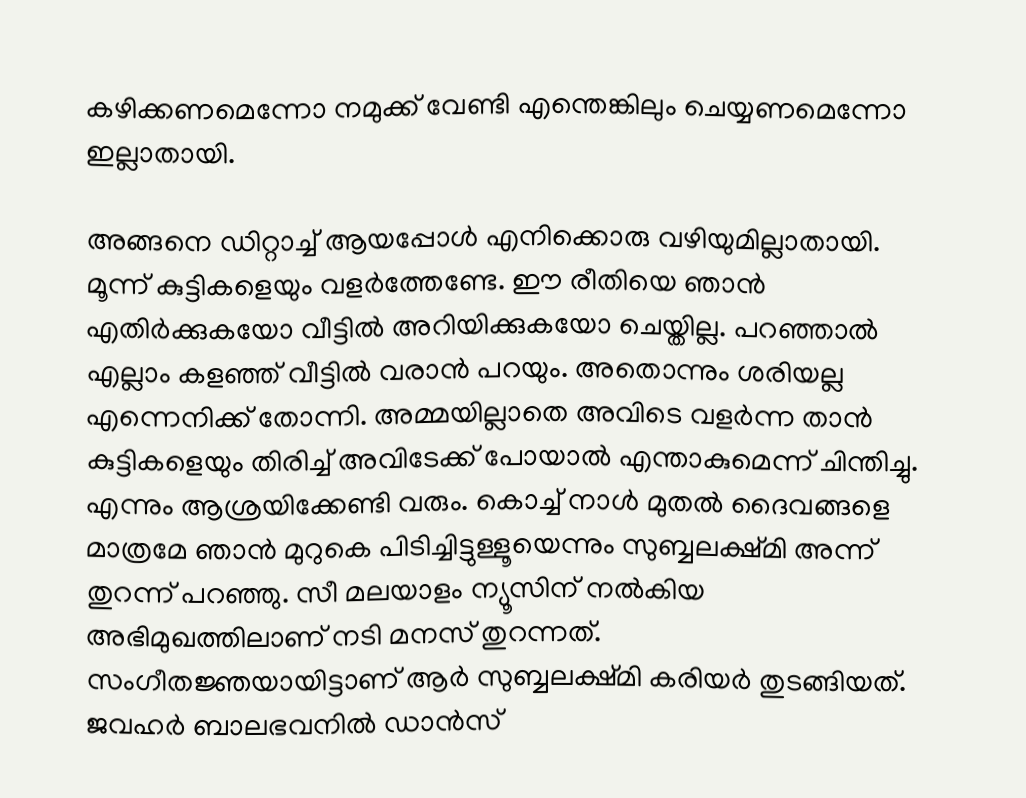കഴിക്കണമെന്നോ നമുക്ക് വേണ്ടി എന്തെങ്കിലും ചെയ്യണമെന്നോ ഇല്ലാതായി.

അങ്ങനെ ഡിറ്റാച്ച് ആയപ്പോൾ എനിക്കൊരു വഴിയുമില്ലാതായി. മൂന്ന് കുട്ടികളെയും വളർത്തേണ്ടേ. ഈ രീതിയെ ഞാൻ എതിർക്കുകയോ വീട്ടിൽ അറിയിക്കുകയോ ചെയ്തില്ല. പറഞ്ഞാൽ എല്ലാം കളഞ്ഞ് വീട്ടിൽ വരാൻ പറയും. അതൊന്നും ശരിയല്ല എന്നെനിക്ക് തോന്നി. അമ്മയില്ലാതെ അവിടെ വളർന്ന താൻ കുട്ടികളെയും തിരിച്ച് അവിടേക്ക് പോയാൽ എന്താകുമെന്ന് ചിന്തിച്ചു. എന്നും ആശ്രയിക്കേണ്ടി വരും. കൊച്ച് നാൾ മുതൽ ദൈവങ്ങളെ മാത്രമേ ഞാൻ മുറുകെ പിടിച്ചിട്ടുള്ളൂയെന്നും സുബ്ബലക്ഷ്മി അന്ന് തുറന്ന് പറഞ്ഞു. സീ മലയാളം ന്യൂസിന് നൽകിയ അഭിമുഖത്തിലാണ് നടി മനസ് തുറന്നത്.
സംഗീതജ്ഞയായിട്ടാണ് ആർ സുബ്ബലക്ഷ്മി കരിയർ തുടങ്ങിയത്. ജവഹർ ബാലഭവനിൽ ഡാൻസ്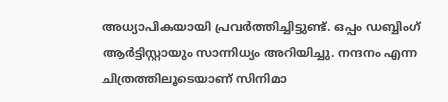അധ്യാപികയായി പ്രവർത്തിച്ചിട്ടുണ്ട്. ഒപ്പം ഡബ്ബിംഗ് ആർട്ടിസ്റ്റായും സാന്നിധ്യം അറിയിച്ചു. നന്ദനം എന്ന ചിത്രത്തിലൂടെയാണ് സിനിമാ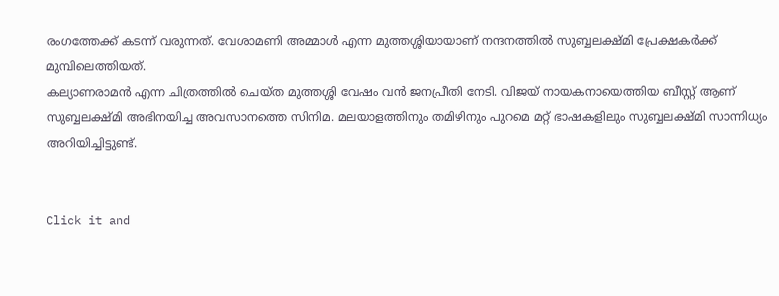രംഗത്തേക്ക് കടന്ന് വരുന്നത്. വേശാമണി അമ്മാൾ എന്ന മുത്തശ്ശിയായാണ് നന്ദനത്തിൽ സുബ്ബലക്ഷ്മി പ്രേക്ഷകർക്ക് മുമ്പിലെത്തിയത്.
കല്യാണരാമൻ എന്ന ചിത്രത്തിൽ ചെയ്ത മുത്തശ്ശി വേഷം വൻ ജനപ്രീതി നേടി. വിജയ് നായകനായെത്തിയ ബീസ്റ്റ് ആണ് സുബ്ബലക്ഷ്മി അഭിനയിച്ച അവസാനത്തെ സിനിമ. മലയാളത്തിനും തമിഴിനും പുറമെ മറ്റ് ഭാഷകളിലും സുബ്ബലക്ഷ്മി സാന്നിധ്യം അറിയിച്ചിട്ടുണ്ട്.


Click it and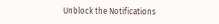Unblock the Notifications